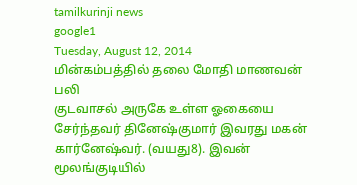tamilkurinji news
google1
Tuesday, August 12, 2014
மின்கம்பத்தில் தலை மோதி மாணவன் பலி
குடவாசல் அருகே உள்ள ஓகையை சேர்ந்தவர் தினேஷ்குமார் இவரது மகன் கார்னேஷ்வர். (வயது8). இவன் மூலங்குடியில்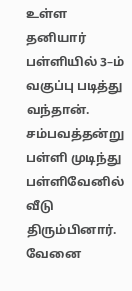உள்ள தனியார் பள்ளியில் 3–ம் வகுப்பு படித்து வந்தான்.
சம்பவத்தன்று பள்ளி முடிந்து பள்ளிவேனில் வீடு திரும்பினார். வேனை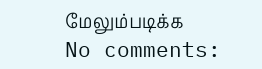மேலும்படிக்க
No comments: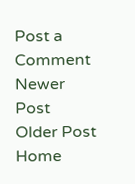Post a Comment
Newer Post
Older Post
Home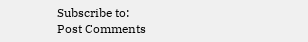Subscribe to:
Post Comments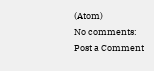(Atom)
No comments:
Post a Comment